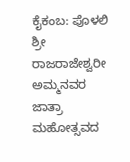ಕೈಕಂಬ: ಪೊಳಲಿ ಶ್ರೀ ರಾಜರಾಜೇಶ್ವರೀ ಅಮ್ಮನವರ ಜಾತ್ರಾ ಮಹೋತ್ಸವದ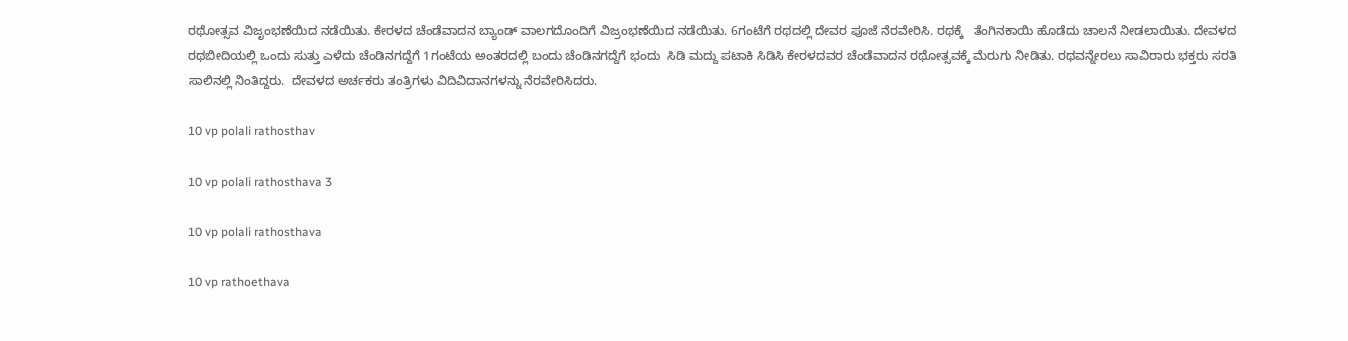ರಥೋತ್ಸವ ವಿಜೃಂಭಣೆಯಿದ ನಡೆಯಿತು. ಕೇರಳದ ಚೆಂಡೆವಾದನ ಬ್ಯಾಂಡ್ ವಾಲಗದೊಂದಿಗೆ ವಿಜ್ರಂಭಣೆಯಿದ ನಡೆಯಿತು. 6ಗಂಟೆಗೆ ರಥದಲ್ಲಿ ದೇವರ ಪೂಜೆ ನೆರವೇರಿಸಿ. ರಥಕ್ಕೆ   ತೆಂಗಿನಕಾಯಿ ಹೊಡೆದು ಚಾಲನೆ ನೀಡಲಾಯಿತು. ದೇವಳದ ರಥಬೀದಿಯಲ್ಲಿ ಒಂದು ಸುತ್ತು ಎಳೆದು ಚೆಂಡಿನಗದ್ದೆಗೆ 1ಗಂಟೆಯ ಅಂತರದಲ್ಲಿ ಬಂದು ಚೆಂಡಿನಗದ್ದೆಗೆ ಭಂದು  ಸಿಡಿ ಮದ್ದು ಪಟಾಕಿ ಸಿಡಿಸಿ ಕೇರಳದವರ ಚೆಂಡೆವಾದನ ರಥೋತ್ಸವಕ್ಕೆ ಮೆರುಗು ನೀಡಿತು. ರಥವನ್ನೇರಲು ಸಾವಿರಾರು ಭಕ್ತರು ಸರತಿ ಸಾಲಿನಲ್ಲಿ ನಿಂತಿದ್ದರು.  ದೇವಳದ ಅರ್ಚಕರು ತಂತ್ರಿಗಳು ವಿದಿವಿದಾನಗಳನ್ನು ನೆರವೇರಿಸಿದರು.

10 vp polali rathosthav

10 vp polali rathosthava 3

10 vp polali rathosthava

10 vp rathoethava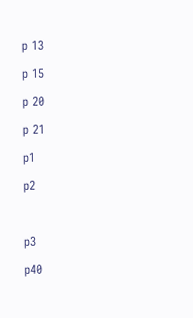p 13

p 15

p 20

p 21

p1

p2



p3

p40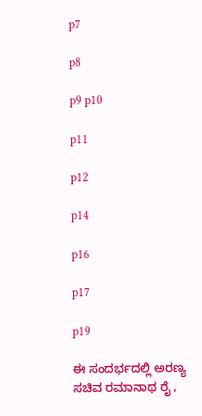p7

p8

p9 p10

p11

p12

p14

p16

p17

p19

ಈ ಸಂದರ್ಭದಲ್ಲಿ ಅರಣ್ಯ ಸಚಿವ ರಮಾನಾಥ ರೈ ,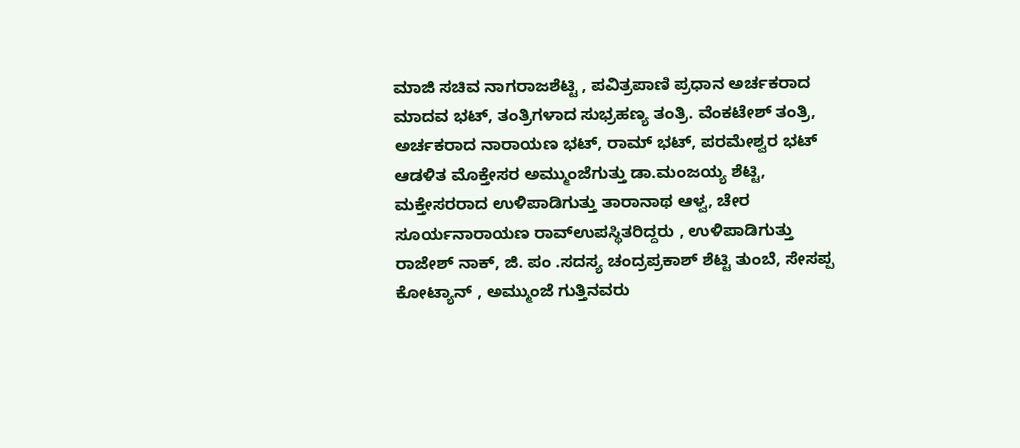ಮಾಜಿ ಸಚಿವ ನಾಗರಾಜಶೆಟ್ಟಿ , ಪವಿತ್ರಪಾಣಿ ಪ್ರಧಾನ ಅರ್ಚಕರಾದ ಮಾದವ ಭಟ್, ತಂತ್ರಿಗಳಾದ ಸುಭ್ರಹಣ್ಯ ತಂತ್ರಿ. ವೆಂಕಟೇಶ್ ತಂತ್ರಿ, ಅರ್ಚಕರಾದ ನಾರಾಯಣ ಭಟ್, ರಾಮ್ ಭಟ್, ಪರಮೇಶ್ವರ ಭಟ್  ಆಡಳಿತ ಮೊಕ್ತೇಸರ ಅಮ್ಮುಂಜೆಗುತ್ತು ಡಾ.ಮಂಜಯ್ಯ ಶೆಟ್ಟಿ, ಮಕ್ತೇಸರರಾದ ಉಳಿಪಾಡಿಗುತ್ತು ತಾರಾನಾಥ ಆಳ್ವ, ಚೇರ ಸೂರ್ಯನಾರಾಯಣ ರಾವ್ಉಪಸ್ಥಿತರಿದ್ದರು , ಉಳಿಪಾಡಿಗುತ್ತು ರಾಜೇಶ್ ನಾಕ್, ಜಿ. ಪಂ .ಸದಸ್ಯ ಚಂದ್ರಪ್ರಕಾಶ್ ಶೆಟ್ಟಿ ತುಂಬೆ, ಸೇಸಪ್ಪ ಕೋಟ್ಯಾನ್ , ಅಮ್ಮುಂಜೆ ಗುತ್ತಿನವರು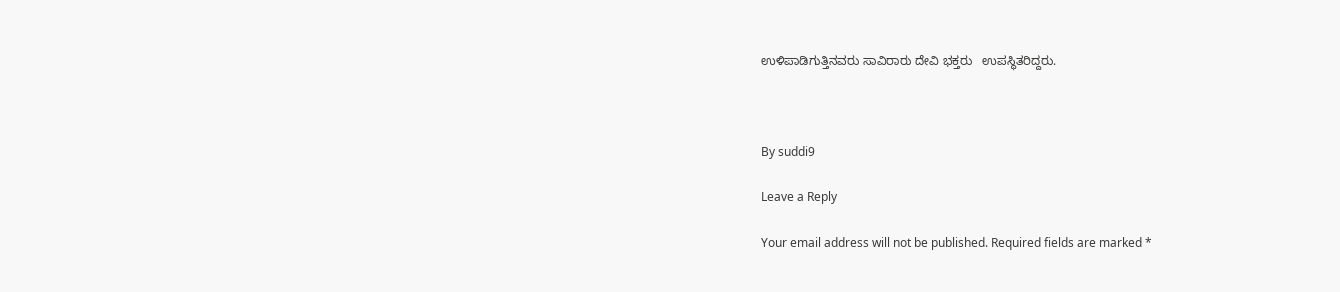ಉಳಿಪಾಡಿಗುತ್ತಿನವರು ಸಾವಿರಾರು ದೇವಿ ಭಕ್ತರು   ಉಪಸ್ಥಿತರಿದ್ದರು.



By suddi9

Leave a Reply

Your email address will not be published. Required fields are marked *